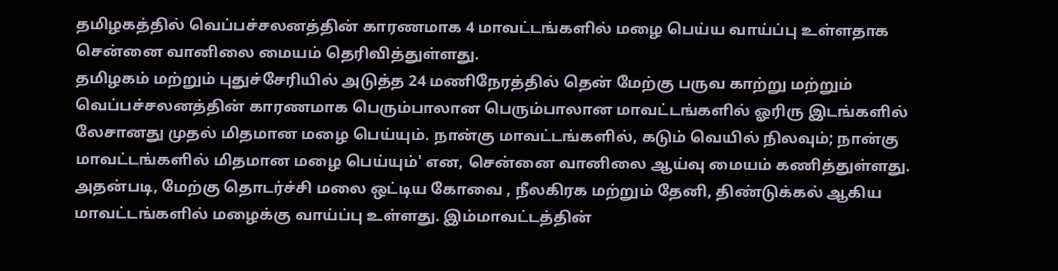தமிழகத்தில் வெப்பச்சலனத்தின் காரணமாக 4 மாவட்டங்களில் மழை பெய்ய வாய்ப்பு உள்ளதாக சென்னை வானிலை மையம் தெரிவித்துள்ளது.
தமிழகம் மற்றும் புதுச்சேரியில் அடுத்த 24 மணிநேரத்தில் தென் மேற்கு பருவ காற்று மற்றும் வெப்பச்சலனத்தின் காரணமாக பெரும்பாலான பெரும்பாலான மாவட்டங்களில் ஓரிரு இடங்களில் லேசானது முதல் மிதமான மழை பெய்யும். நான்கு மாவட்டங்களில், கடும் வெயில் நிலவும்; நான்கு மாவட்டங்களில் மிதமான மழை பெய்யும்' என, சென்னை வானிலை ஆய்வு மையம் கணித்துள்ளது. அதன்படி, மேற்கு தொடர்ச்சி மலை ஒட்டிய கோவை , நீலகிரக மற்றும் தேனி, திண்டுக்கல் ஆகிய மாவட்டங்களில் மழைக்கு வாய்ப்பு உள்ளது. இம்மாவட்டத்தின்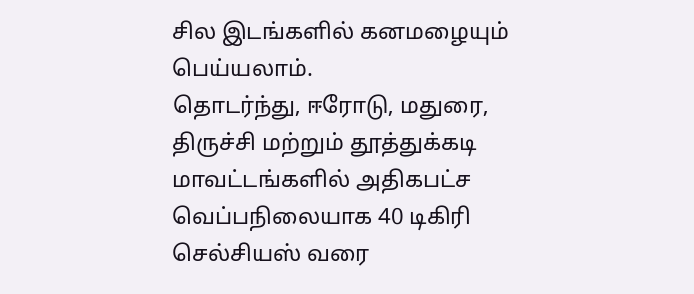சில இடங்களில் கனமழையும் பெய்யலாம்.
தொடர்ந்து, ஈரோடு, மதுரை, திருச்சி மற்றும் தூத்துக்கடி மாவட்டங்களில் அதிகபட்ச வெப்பநிலையாக 40 டிகிரி செல்சியஸ் வரை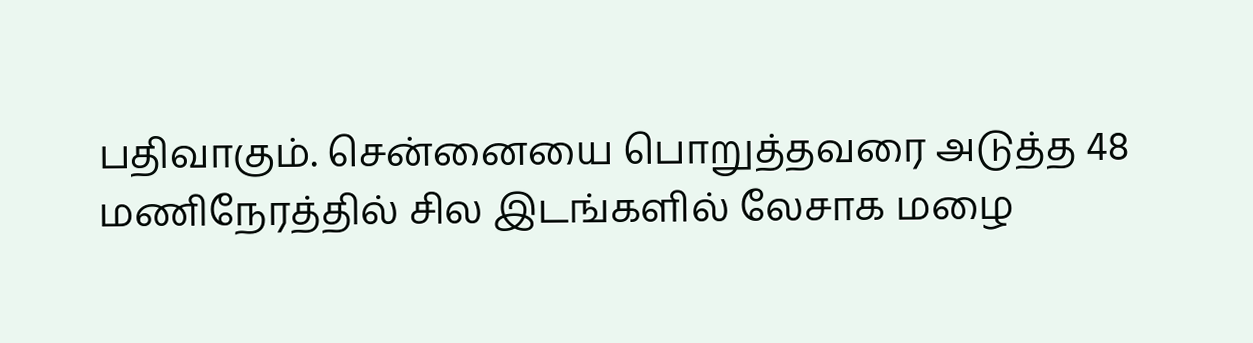பதிவாகும். சென்னையை பொறுத்தவரை அடுத்த 48 மணிநேரத்தில் சில இடங்களில் லேசாக மழை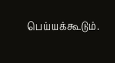பெய்யக்கூடும்.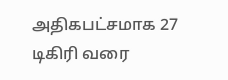அதிகபட்சமாக 27 டிகிரி வரை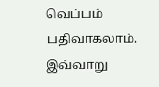வெப்பம் பதிவாகலாம். இவ்வாறு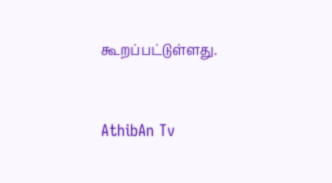கூறப்பட்டுள்ளது.


AthibAn Tv